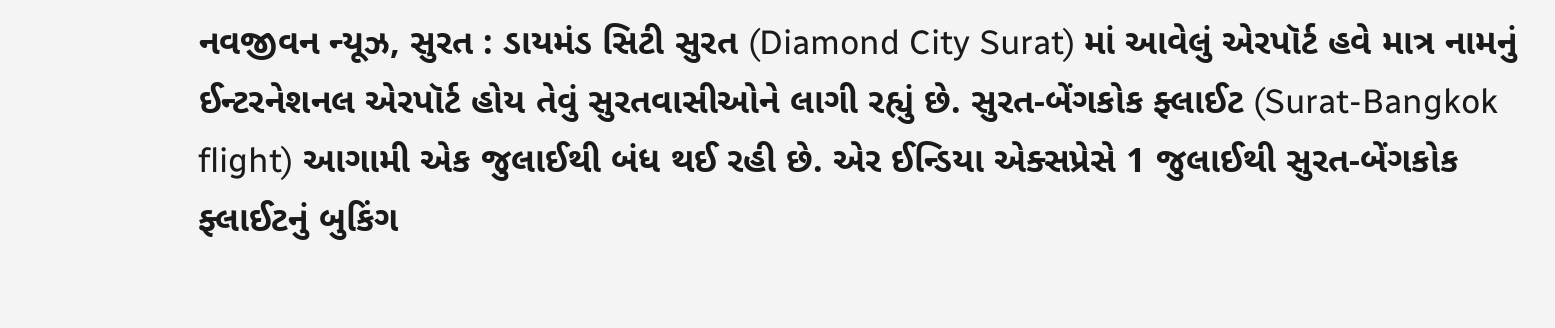નવજીવન ન્યૂઝ, સુરત : ડાયમંડ સિટી સુરત (Diamond City Surat) માં આવેલું એરપૉર્ટ હવે માત્ર નામનું ઈન્ટરનેશનલ એરપૉર્ટ હોય તેવું સુરતવાસીઓને લાગી રહ્યું છે. સુરત-બેંગકોક ફ્લાઈટ (Surat-Bangkok flight) આગામી એક જુલાઈથી બંધ થઈ રહી છે. એર ઈન્ડિયા એક્સપ્રેસે 1 જુલાઈથી સુરત-બેંગકોક ફ્લાઈટનું બુકિંગ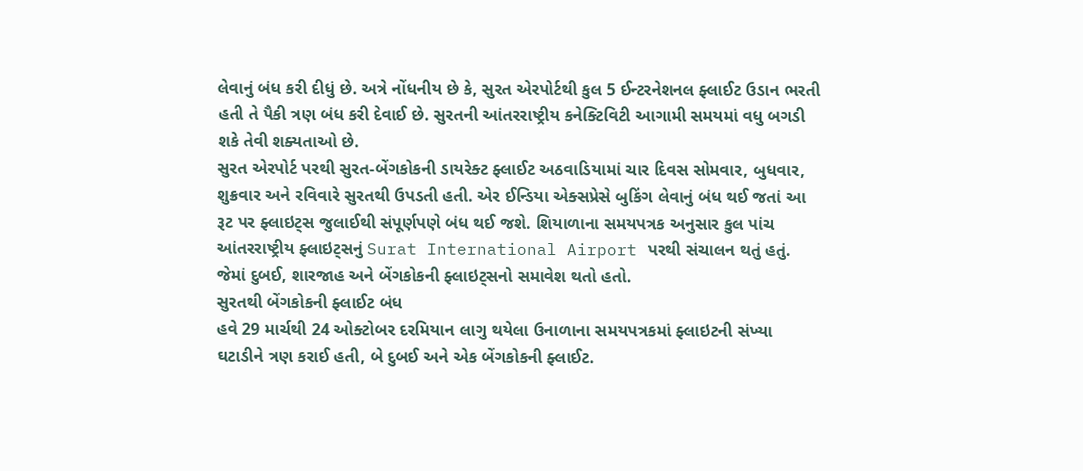લેવાનું બંધ કરી દીધું છે. અત્રે નોંધનીય છે કે, સુરત એરપોર્ટથી કુલ 5 ઈન્ટરનેશનલ ફ્લાઈટ ઉડાન ભરતી હતી તે પૈકી ત્રણ બંધ કરી દેવાઈ છે. સુરતની આંતરરાષ્ટ્રીય કનેક્ટિવિટી આગામી સમયમાં વધુ બગડી શકે તેવી શક્યતાઓ છે.
સુરત એરપોર્ટ પરથી સુરત-બેંગકોકની ડાયરેક્ટ ફ્લાઈટ અઠવાડિયામાં ચાર દિવસ સોમવાર, બુધવાર, શુક્રવાર અને રવિવારે સુરતથી ઉપડતી હતી. એર ઈન્ડિયા એક્સપ્રેસે બુકિંગ લેવાનું બંધ થઈ જતાં આ રૂટ પર ફ્લાઇટ્સ જુલાઈથી સંપૂર્ણપણે બંધ થઈ જશે. શિયાળાના સમયપત્રક અનુસાર કુલ પાંચ આંતરરાષ્ટ્રીય ફ્લાઇટ્સનું Surat International Airport પરથી સંચાલન થતું હતું. જેમાં દુબઈ, શારજાહ અને બેંગકોકની ફ્લાઇટ્સનો સમાવેશ થતો હતો.
સુરતથી બેંગકોકની ફ્લાઈટ બંધ
હવે 29 માર્ચથી 24 ઓક્ટોબર દરમિયાન લાગુ થયેલા ઉનાળાના સમયપત્રકમાં ફ્લાઇટની સંખ્યા ઘટાડીને ત્રણ કરાઈ હતી, બે દુબઈ અને એક બેંગકોકની ફ્લાઈટ.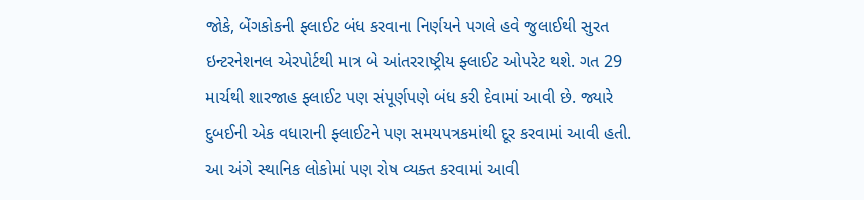જોકે, બેંગકોકની ફ્લાઈટ બંધ કરવાના નિર્ણયને પગલે હવે જુલાઈથી સુરત ઇન્ટરનેશનલ એરપોર્ટથી માત્ર બે આંતરરાષ્ટ્રીય ફ્લાઈટ ઓપરેટ થશે. ગત 29 માર્ચથી શારજાહ ફ્લાઈટ પણ સંપૂર્ણપણે બંધ કરી દેવામાં આવી છે. જ્યારે દુબઈની એક વધારાની ફ્લાઈટને પણ સમયપત્રકમાંથી દૂર કરવામાં આવી હતી. આ અંગે સ્થાનિક લોકોમાં પણ રોષ વ્યક્ત કરવામાં આવી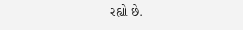રહ્યો છે.